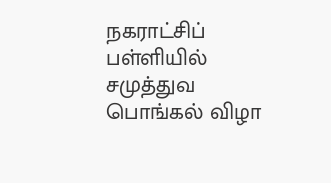நகராட்சிப் பள்ளியில் சமுத்துவ பொங்கல் விழா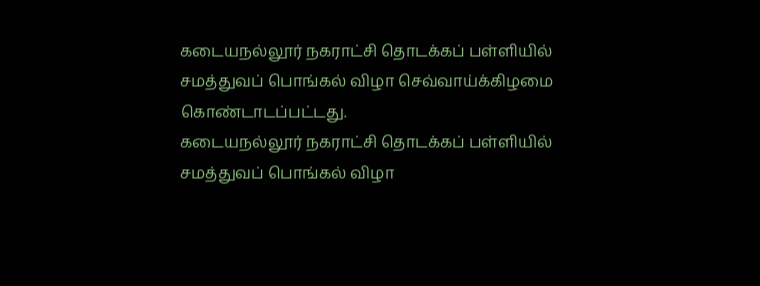கடையநல்லூர் நகராட்சி தொடக்கப் பள்ளியில் சமத்துவப் பொங்கல் விழா செவ்வாய்க்கிழமை கொண்டாடப்பட்டது.
கடையநல்லூர் நகராட்சி தொடக்கப் பள்ளியில் சமத்துவப் பொங்கல் விழா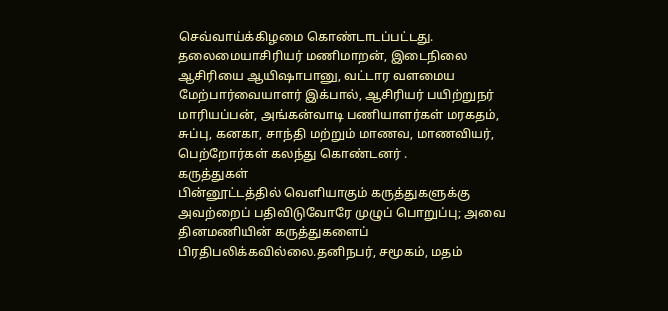செவ்வாய்க்கிழமை கொண்டாடப்பட்டது.
தலைமையாசிரியர் மணிமாறன், இடைநிலை ஆசிரியை ஆயிஷாபானு, வட்டார வளமைய மேற்பார்வையாளர் இக்பால், ஆசிரியர் பயிற்றுநர் மாரியப்பன், அங்கன்வாடி பணியாளர்கள் மரகதம், சுப்பு, கனகா, சாந்தி மற்றும் மாணவ, மாணவியர், பெற்றோர்கள் கலந்து கொண்டனர் .
கருத்துகள்
பின்னூட்டத்தில் வெளியாகும் கருத்துகளுக்கு அவற்றைப் பதிவிடுவோரே முழுப் பொறுப்பு; அவை தினமணியின் கருத்துகளைப் பிரதிபலிக்கவில்லை.தனிநபர், சமூகம், மதம்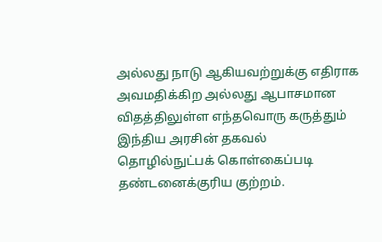அல்லது நாடு ஆகியவற்றுக்கு எதிராக அவமதிக்கிற அல்லது ஆபாசமான விதத்திலுள்ள எந்தவொரு கருத்தும் இந்திய அரசின் தகவல் தொழில்நுட்பக் கொள்கைப்படி தண்டனைக்குரிய குற்றம்.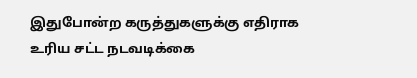இதுபோன்ற கருத்துகளுக்கு எதிராக உரிய சட்ட நடவடிக்கை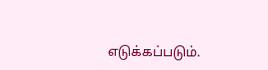எடுக்கப்படும்.